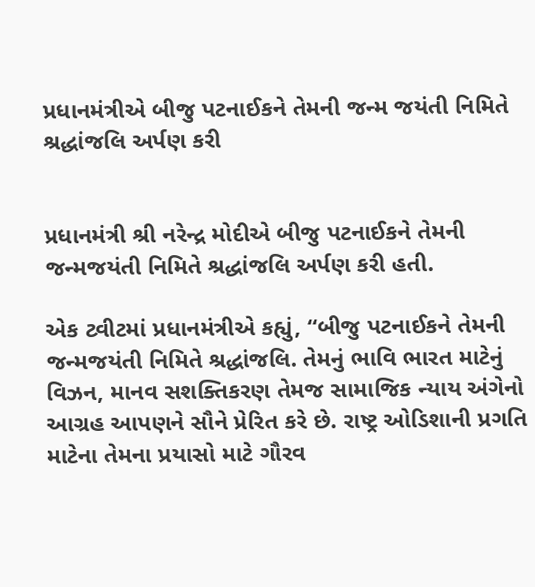પ્રધાનમંત્રીએ બીજુ પટનાઈકને તેમની જન્મ જયંતી નિમિતે શ્રદ્ધાંજલિ અર્પણ કરી


પ્રધાનમંત્રી શ્રી નરેન્દ્ર મોદીએ બીજુ પટનાઈકને તેમની જન્મજયંતી નિમિતે શ્રદ્ધાંજલિ અર્પણ કરી હતી.

એક ટ્વીટમાં પ્રધાનમંત્રીએ કહ્યું, “બીજુ પટનાઈકને તેમની જન્મજયંતી નિમિતે શ્રદ્ધાંજલિ. તેમનું ભાવિ ભારત માટેનું વિઝન, માનવ સશક્તિકરણ તેમજ સામાજિક ન્યાય અંગેનો આગ્રહ આપણને સૌને પ્રેરિત કરે છે. રાષ્ટ્ર ઓડિશાની પ્રગતિ માટેના તેમના પ્રયાસો માટે ગૌરવ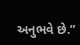અનુભવે છે.”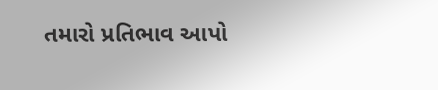તમારો પ્રતિભાવ આપો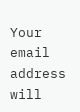Your email address will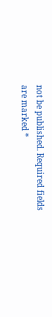not be published. Required fields are marked *